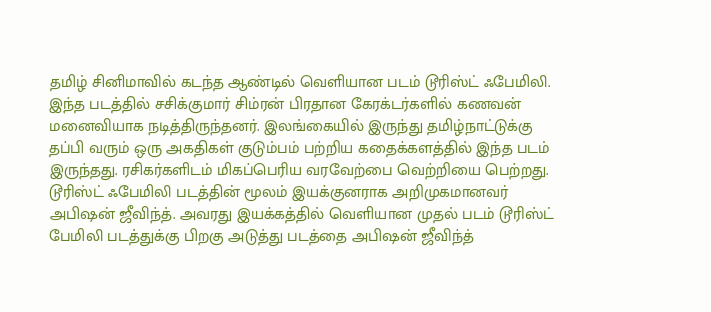தமிழ் சினிமாவில் கடந்த ஆண்டில் வெளியான படம் டூரிஸ்ட் ஃபேமிலி. இந்த படத்தில் சசிக்குமார் சிம்ரன் பிரதான கேரக்டர்களில் கணவன் மனைவியாக நடித்திருந்தனர். இலங்கையில் இருந்து தமிழ்நாட்டுக்கு தப்பி வரும் ஒரு அகதிகள் குடும்பம் பற்றிய கதைக்களத்தில் இந்த படம் இருந்தது. ரசிகர்களிடம் மிகப்பெரிய வரவேற்பை வெற்றியை பெற்றது.
டூரிஸ்ட் ஃபேமிலி படத்தின் மூலம் இயக்குனராக அறிமுகமானவர் அபிஷன் ஜீவிந்த். அவரது இயக்கத்தில் வெளியான முதல் படம் டூரிஸ்ட் பேமிலி படத்துக்கு பிறகு அடுத்து படத்தை அபிஷன் ஜீவிந்த்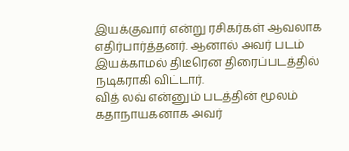இயக்குவார் என்று ரசிகர்கள் ஆவலாக எதிர்பார்த்தனர். ஆனால் அவர் படம் இயக்காமல் திடீரென திரைப்படத்தில் நடிகராகி விட்டார்.
வித் லவ் என்னும் படத்தின் மூலம் கதாநாயகனாக அவர்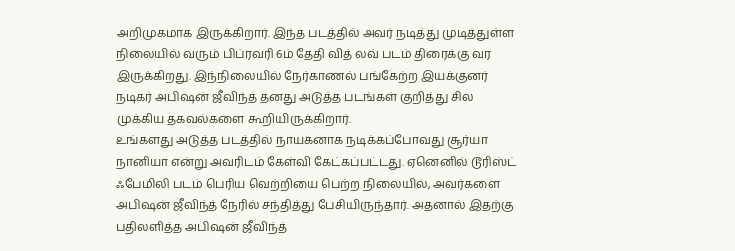அறிமுகமாக இருக்கிறார். இந்த படத்தில் அவர் நடித்து முடித்துள்ள நிலையில் வரும் பிப்ரவரி 6ம் தேதி வித் லவ் படம் திரைக்கு வர இருக்கிறது. இந்நிலையில் நேர்காணல் பங்கேற்ற இயக்குனர் நடிகர் அபிஷன் ஜீவிந்த் தனது அடுத்த படங்கள் குறித்து சில முக்கிய தகவல்களை கூறியிருக்கிறார்.
உங்களது அடுத்த படத்தில் நாயகனாக நடிக்கப்போவது சூர்யா நானியா என்று அவரிடம் கேள்வி கேட்கப்பட்டது. ஏனெனில் டூரிஸ்ட் ஃபேமிலி படம் பெரிய வெற்றியை பெற்ற நிலையில், அவர்களை அபிஷன் ஜீவிந்த் நேரில் சந்தித்து பேசியிருந்தார். அதனால் இதற்கு பதிலளித்த அபிஷன் ஜீவிந்த்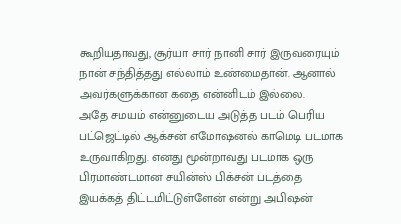கூறியதாவது, சூர்யா சார் நானி சார் இருவரையும் நான் சந்தித்தது எல்லாம் உண்மைதான். ஆனால் அவர்களுக்கான கதை என்னிடம் இல்லை.
அதே சமயம் என்னுடைய அடுத்த படம் பெரிய பட்ஜெட்டில் ஆக்சன் எமோஷனல் காமெடி படமாக உருவாகிறது. எனது மூன்றாவது படமாக ஒரு பிரமாண்டமான சயின்ஸ் பிக்சன் படத்தை இயக்கத் திட்டமிட்டுள்ளேன் என்று அபிஷன்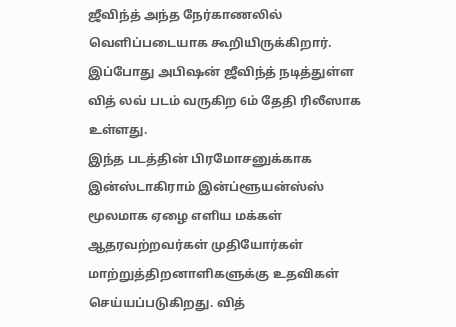ஜீவிந்த் அந்த நேர்காணலில் வெளிப்படையாக கூறியிருக்கிறார். இப்போது அபிஷன் ஜீவிந்த் நடித்துள்ள வித் லவ் படம் வருகிற 6ம் தேதி ரிலீஸாக உள்ளது.
இந்த படத்தின் பிரமோசனுக்காக இன்ஸ்டாகிராம் இன்ப்ளூயன்ஸ்ஸ் மூலமாக ஏழை எளிய மக்கள் ஆதரவற்றவர்கள் முதியோர்கள் மாற்றுத்திறனாளிகளுக்கு உதவிகள் செய்யப்படுகிறது. வித்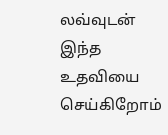லவ்வுடன் இந்த உதவியை செய்கிறோம்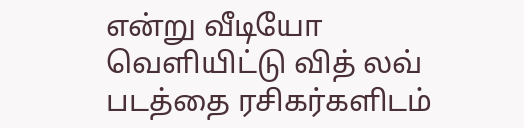என்று வீடியோ வெளியிட்டு வித் லவ் படத்தை ரசிகர்களிடம்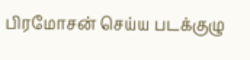பிரமோசன் செய்ய படக்குழு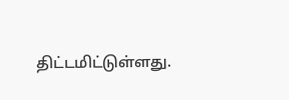திட்டமிட்டுள்ளது.